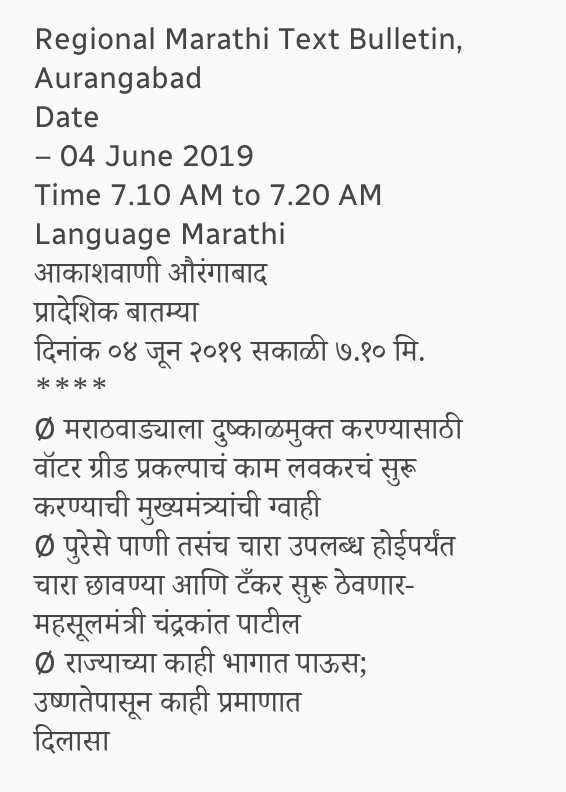Regional Marathi Text Bulletin, Aurangabad
Date
– 04 June 2019
Time 7.10 AM to 7.20 AM
Language Marathi
आकाशवाणी औरंगाबाद
प्रादेशिक बातम्या
दिनांक ०४ जून २०१९ सकाळी ७.१० मि.
****
Ø मराठवाड्याला दुष्काळमुक्त करण्यासाठी वॉटर ग्रीड प्रकल्पाचं काम लवकरचं सुरू
करण्याची मुख्यमंत्र्यांची ग्वाही
Ø पुरेसे पाणी तसंच चारा उपलब्ध होईपर्यंत चारा छावण्या आणि टँकर सुरू ठेवणार- महसूलमंत्री चंद्रकांत पाटील
Ø राज्याच्या काही भागात पाऊस; उष्णतेपासून काही प्रमाणात
दिलासा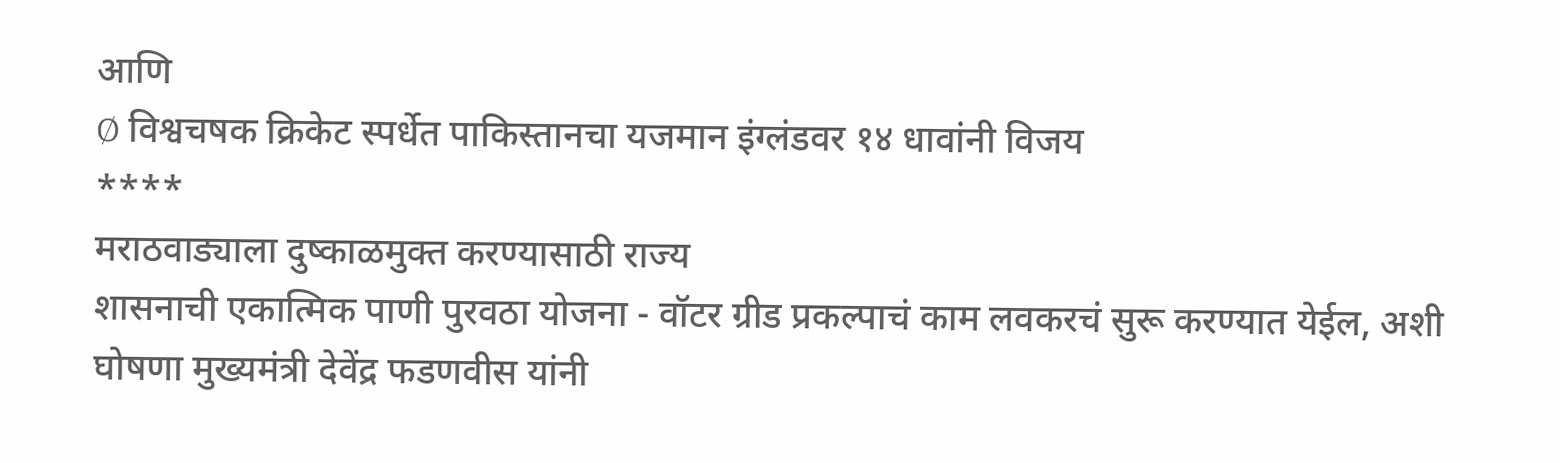आणि
Ø विश्वचषक क्रिकेट स्पर्धेत पाकिस्तानचा यजमान इंग्लंडवर १४ धावांनी विजय
****
मराठवाड्याला दुष्काळमुक्त करण्यासाठी राज्य
शासनाची एकात्मिक पाणी पुरवठा योजना - वॉटर ग्रीड प्रकल्पाचं काम लवकरचं सुरू करण्यात येईल, अशी घोषणा मुख्यमंत्री देवेंद्र फडणवीस यांनी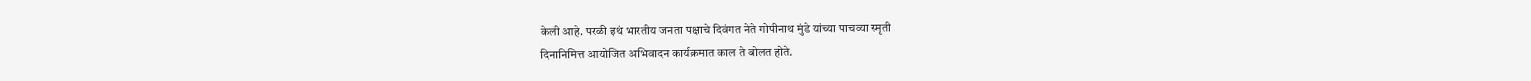केली आहे. परळी इथं भारतीय जनता पक्षाचे दिवंगत नेते गोपीनाथ मुंडे यांच्या पाचव्या स्मृती
दिनानिमित्त आयोजित अभिवादन कार्यक्रमात काल ते बोलत होते.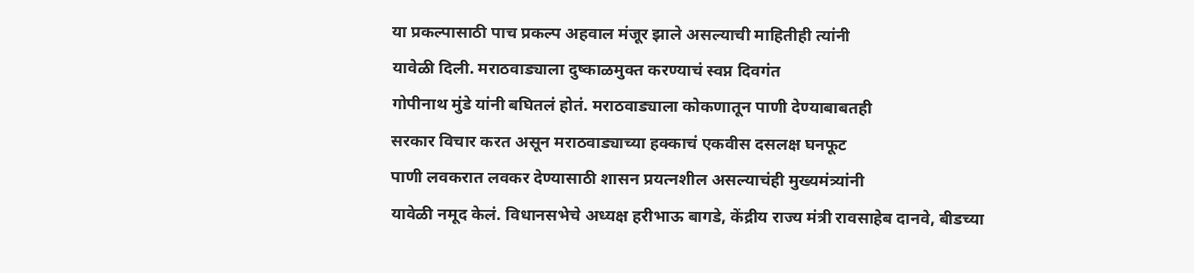या प्रकल्पासाठी पाच प्रकल्प अहवाल मंजूर झाले असल्याची माहितीही त्यांनी
यावेळी दिली. मराठवाड्याला दुष्काळमुक्त करण्याचं स्वप्न दिवगंत
गोपीनाथ मुंडे यांनी बघितलं होतं. मराठवाड्याला कोकणातून पाणी देण्याबाबतही
सरकार विचार करत असून मराठवाड्याच्या हक्काचं एकवीस दसलक्ष घनफूट
पाणी लवकरात लवकर देण्यासाठी शासन प्रयत्नशील असल्याचंही मुख्यमंत्र्यांनी
यावेळी नमूद केलं. विधानसभेचे अध्यक्ष हरीभाऊ बागडे, केंद्रीय राज्य मंत्री रावसाहेब दानवे, बीडच्या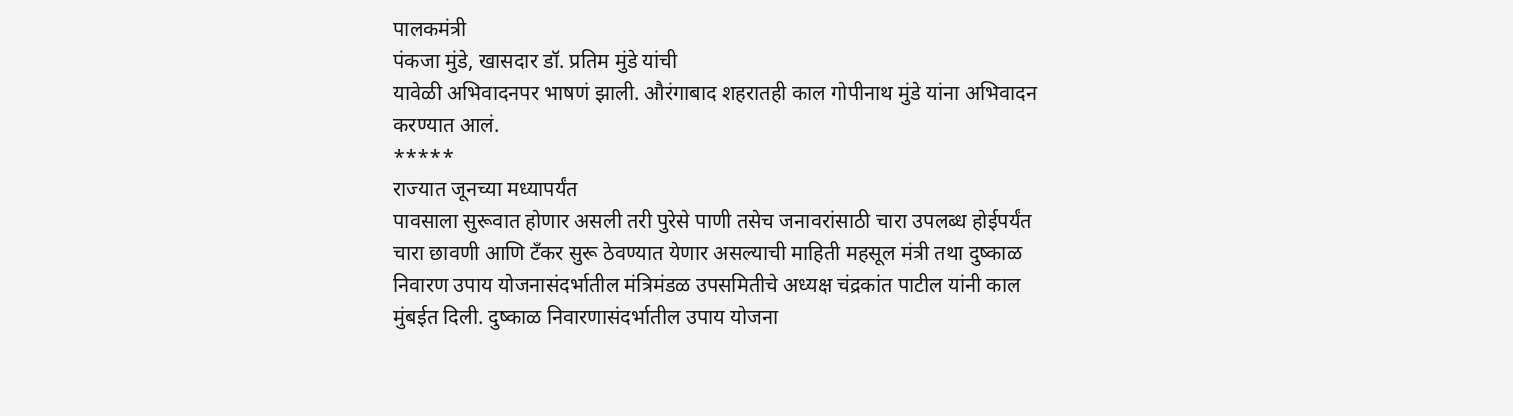पालकमंत्री
पंकजा मुंडे, खासदार डॉ. प्रतिम मुंडे यांची
यावेळी अभिवादनपर भाषणं झाली. औरंगाबाद शहरातही काल गोपीनाथ मुंडे यांना अभिवादन
करण्यात आलं.
*****
राज्यात जूनच्या मध्यापर्यंत
पावसाला सुरूवात होणार असली तरी पुरेसे पाणी तसेच जनावरांसाठी चारा उपलब्ध होईपर्यंत
चारा छावणी आणि टँकर सुरू ठेवण्यात येणार असल्याची माहिती महसूल मंत्री तथा दुष्काळ
निवारण उपाय योजनासंदर्भातील मंत्रिमंडळ उपसमितीचे अध्यक्ष चंद्रकांत पाटील यांनी काल
मुंबईत दिली. दुष्काळ निवारणासंदर्भातील उपाय योजना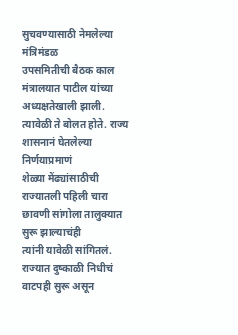सुचवण्यासाठी नेमलेल्या मंत्रिमंडळ
उपसमितीची बैठक काल मंत्रालयात पाटील यांच्या
अध्यक्षतेखाली झाली. त्यावेळी ते बोलत होते. राज्य शासनानं घेतलेल्या निर्णयाप्रमाणं
शेळ्या मेंढ्यांसाठीची राज्यातली पहिली चारा छावणी सांगोला तालुक्यात सुरू झाल्याचंही
त्यांनी यावेळी सांगितलं.
राज्यात दुष्काळी निधीचं
वाटपही सुरू असून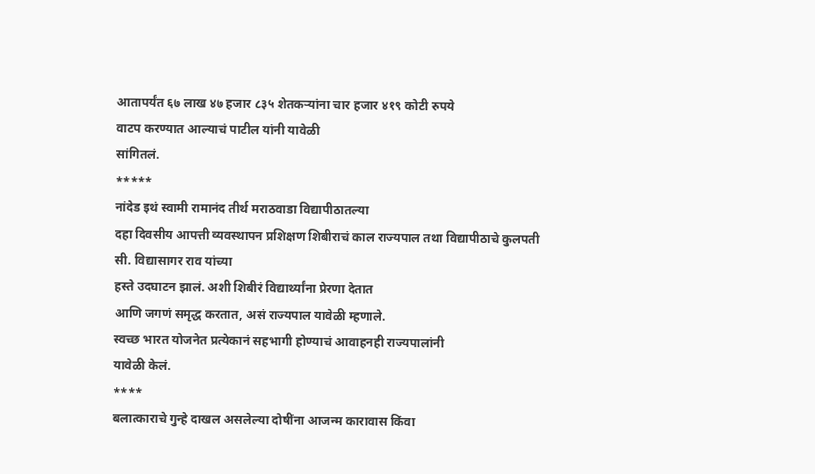आतापर्यंत ६७ लाख ४७ हजार ८३५ शेतकऱ्यांना चार हजार ४१९ कोटी रुपये
वाटप करण्यात आल्याचं पाटील यांनी यावेळी
सांगितलं.
*****
नांदेड इथं स्वामी रामानंद तीर्थ मराठवाडा विद्यापीठातल्या
दहा दिवसीय आपत्ती व्यवस्थापन प्रशिक्षण शिबीराचं काल राज्यपाल तथा विद्यापीठाचे कुलपती
सी. विद्यासागर राव यांच्या
हस्ते उदघाटन झालं. अशी शिबीरं विद्यार्थ्यांना प्रेरणा देतात
आणि जगणं समृद्ध करतात, असं राज्यपाल यावेळी म्हणाले.
स्वच्छ भारत योजनेत प्रत्येकानं सहभागी होण्याचं आवाहनही राज्यपालांनी
यावेळी केलं.
****
बलात्काराचे गुन्हे दाखल असलेल्या दोषींना आजन्म कारावास किंवा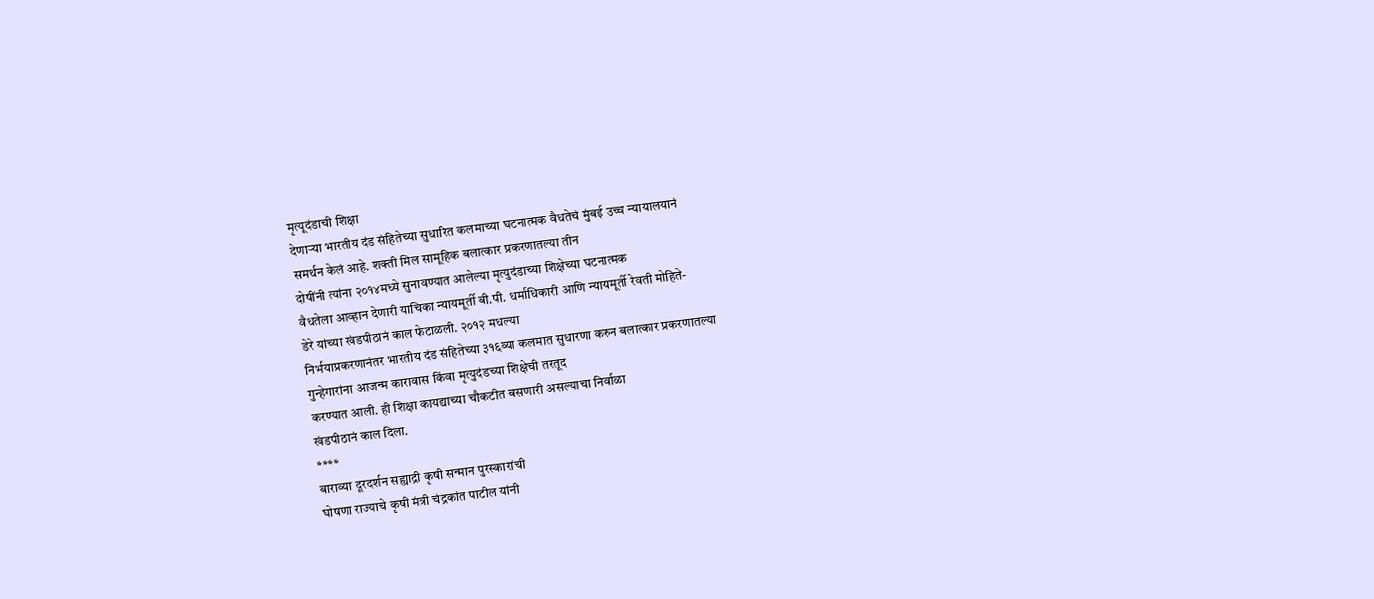मृत्यूदंडाची शिक्षा
देणाऱ्या भारतीय दंड संहितेच्या सुधारित कलमाच्या घटनात्मक वैधतेचं मुंबई उच्च न्यायालयानं
समर्थन केलं आहे. शक्ती मिल सामूहिक बलात्कार प्रकरणातल्या तीन
दोषींनी त्यांना २०१४मध्ये सुनावण्यात आलेल्या मृत्युदंडाच्या शिक्षेच्या घटनात्मक
वैधतेला आव्हान देणारी याचिका न्यायमूर्ती बी.पी. धर्माधिकारी आणि न्यायमूर्ती रेवती मोहिते-
डेरे यांच्या खंडपीठानं काल फेटाळली. २०१२ मधल्या
निर्भयाप्रकरणानंतर भारतीय दंड संहितेच्या ३१६व्या कलमात सुधारणा करुन बलात्कार प्रकरणातल्या
गुन्हेगारांना आजन्म कारावास किंवा मृत्युदंडच्या शिक्षेची तरतूद
करण्यात आली. ही शिक्षा कायद्याच्या चौकटीत बसणारी असल्याचा निर्वाळा
खंडपीठानं काल दिला.
****
बाराव्या दूरदर्शन सह्याद्री कृषी सन्मान पुरस्कारांची
घोषणा राज्याचे कृषी मंत्री चंद्रकांत पाटील यांनी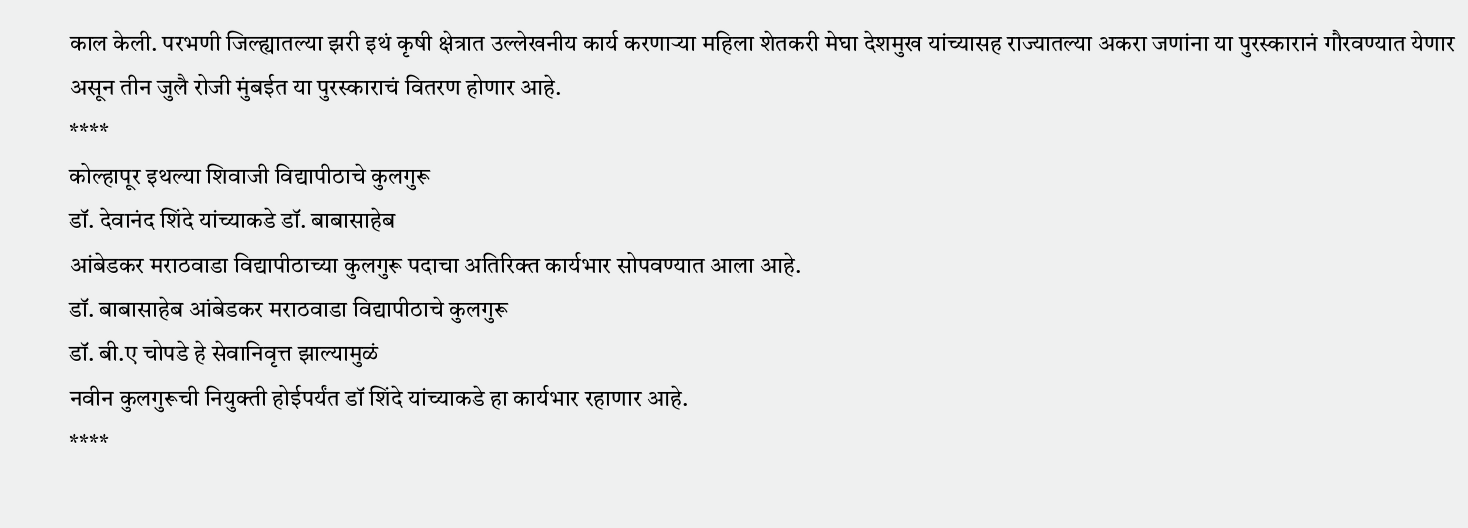काल केली. परभणी जिल्ह्यातल्या झरी इथं कृषी क्षेत्रात उल्लेखनीय कार्य करणाऱ्या महिला शेतकरी मेघा देशमुख यांच्यासह राज्यातल्या अकरा जणांना या पुरस्कारानं गौरवण्यात येणार असून तीन जुलै रोजी मुंबईत या पुरस्काराचं वितरण होणार आहे.
****
कोल्हापूर इथल्या शिवाजी विद्यापीठाचे कुलगुरू
डॉ. देवानंद शिंदे यांच्याकडे डॉ. बाबासाहेब
आंबेडकर मराठवाडा विद्यापीठाच्या कुलगुरू पदाचा अतिरिक्त कार्यभार सोपवण्यात आला आहे.
डॉ. बाबासाहेब आंबेडकर मराठवाडा विद्यापीठाचे कुलगुरू
डॉ. बी.ए चोपडे हे सेवानिवृत्त झाल्यामुळं
नवीन कुलगुरूची नियुक्ती होईपर्यंत डॉ शिंदे यांच्याकडे हा कार्यभार रहाणार आहे.
****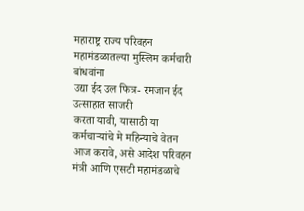महाराष्ट्र राज्य परिवहन
महामंडळातल्या मुस्लिम कर्मचारी बांधवांना
उद्या ईद उल फित्र- रमजान ईद उत्साहात साजरी
करता यावी, यासाठी या कर्मचाऱ्यांचे मे महिन्याचे वेतन आज करावे, असे आदेश परिवहन मंत्री आणि एसटी महामंडळाचे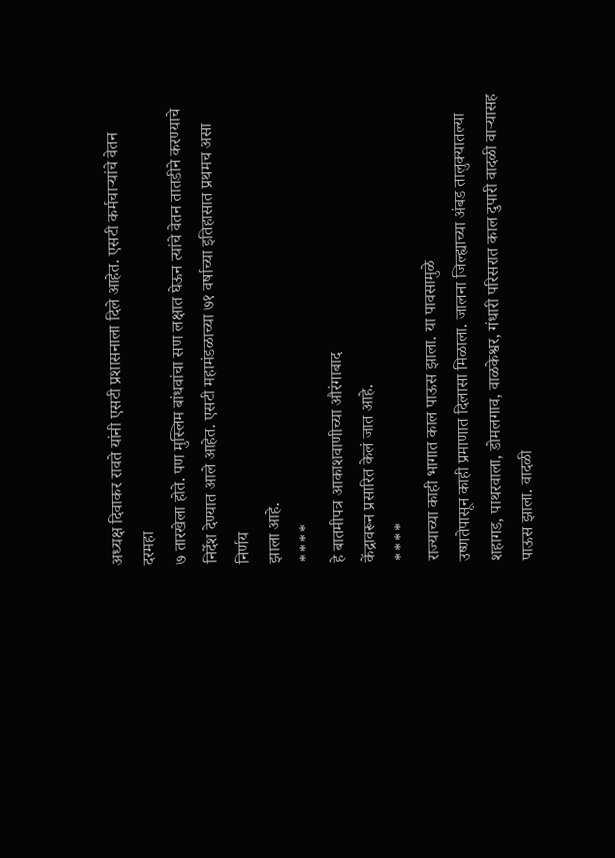अध्यक्ष दिवाकर रावते यांनी एसटी प्रशासनाला दिले आहेत. एसटी कर्मचाऱ्यांचे वेतन दरमहा
७ तारखेला होते. पण मुस्लिम बांधवांचा सण लक्षात घेऊन त्यांचे वेतन तातडीने करण्याचे
निर्देश देण्यात आले आहेत. एसटी महामंडळाच्या ७१ वर्षाच्या इतिहासात प्रथमच असा निर्णय
झाला आहे.
****
हे बातमीपत्र आकाशवाणीच्या औरंगाबाद
केंद्रावरून प्रसारित केलं जात आहे.
****
राज्याच्या काही भागात काल पाऊस झाला. या पावसामुळे
उष्णतेपासून काही प्रमाणात दिलासा मिळाला. जालना जिल्ह्याच्या अंबड तालुक्यातल्या
शहागड, पाथरवाला, डोमलगाव, वाळकेश्वर, गंधारी परिसरात काल दुपारी वादळी वाऱ्यासह
पाऊस झाला. वादळी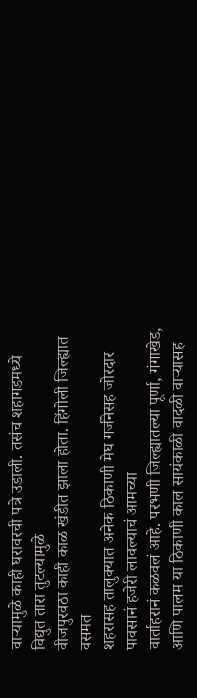वाऱ्यामुळे काही घरावरची पत्रे उडाली. तसंच शहागडमध्ये विद्युत तारा तुटल्यामुळे
वीजपुरवठा काही काळ खंडीत झाला होता. हिंगोली जिल्ह्यात वसमत
शहरासह तालुक्यात अनेक ठिकाणी मेघ गर्जनेसह जोरदार पावसानं हजेरी लावल्याचं आमच्या
वार्ताहरानं कळवलं आहे. परभणी जिल्ह्यातल्या पूर्णा, गंगाखेड, आणि पालम या ठिकाणी काल सायंकाळी वादळी वाऱ्यासह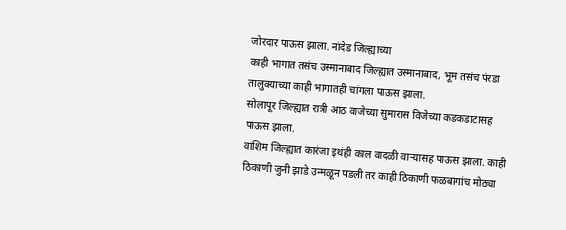जोरदार पाऊस झाला. नांदेड जिल्ह्याच्या
काही भागात तसंच उस्मानाबाद जिल्ह्यात उस्मानाबाद, भूम तसंच पंरडा
तालुक्याच्या काही भागातही चांगला पाऊस झाला.
सोलापूर जिल्ह्यात रात्री आठ वाजेच्या सुमारास विजेच्या कडकडाटासह पाऊस झाला.
वाशिम जिल्ह्यात कारंजा इथंही काल वादळी वाऱ्यासह पाऊस झाला. काही ठिकाणी जुनी झाडे उन्मळून पडली तर काही ठिकाणी फळबागांच मोठ्या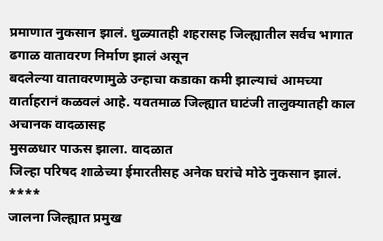प्रमाणात नुकसान झालं. धुळ्यातही शहरासह जिल्ह्यातील सर्वच भागात ढगाळ वातावरण निर्माण झालं असून
बदलेल्या वातावरणामुळे उन्हाचा कडाका कमी झाल्याचं आमच्या वार्ताहरानं कळवलं आहे. यवतमाळ जिल्ह्यात घाटंजी तालुक्यातही काल अचानक वादळासह
मुसळधार पाऊस झाला. वादळात
जिल्हा परिषद शाळेच्या ईमारतीसह अनेक घरांचे मोठे नुकसान झालं.
****
जालना जिल्ह्यात प्रमुख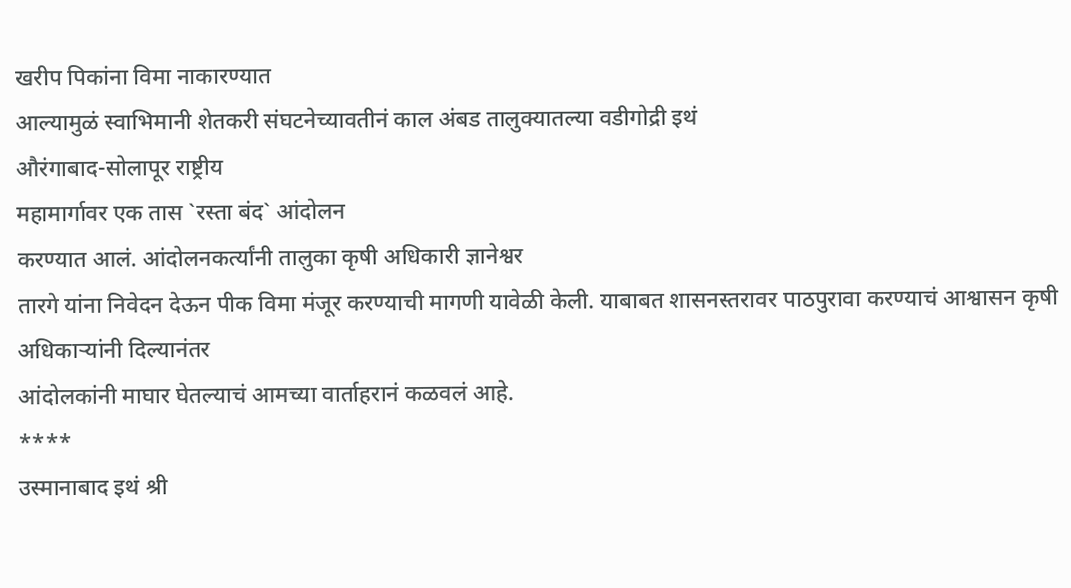खरीप पिकांना विमा नाकारण्यात
आल्यामुळं स्वाभिमानी शेतकरी संघटनेच्यावतीनं काल अंबड तालुक्यातल्या वडीगोद्री इथं
औरंगाबाद-सोलापूर राष्ट्रीय
महामार्गावर एक तास `रस्ता बंद` आंदोलन
करण्यात आलं. आंदोलनकर्त्यांनी तालुका कृषी अधिकारी ज्ञानेश्वर
तारगे यांना निवेदन देऊन पीक विमा मंजूर करण्याची मागणी यावेळी केली. याबाबत शासनस्तरावर पाठपुरावा करण्याचं आश्वासन कृषी अधिकाऱ्यांनी दिल्यानंतर
आंदोलकांनी माघार घेतल्याचं आमच्या वार्ताहरानं कळवलं आहे.
****
उस्मानाबाद इथं श्री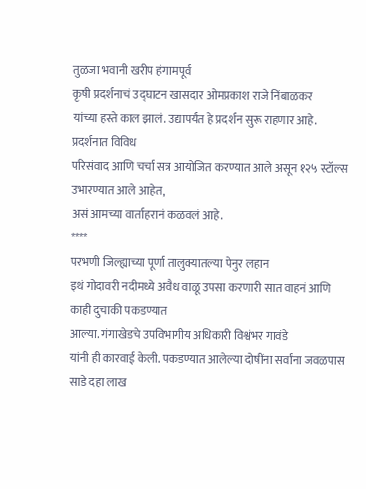तुळजा भवानी खरीप हंगामपूर्व
कृषी प्रदर्शनाचं उद्घाटन खासदार ओमप्रकाश राजे निंबाळकर
यांच्या हस्ते काल झालं. उद्यापर्यंत हे प्रदर्शन सुरू राहणार आहे. प्रदर्शनात विविध
परिसंवाद आणि चर्चा सत्र आयोजित करण्यात आले असून १२५ स्टॉल्स उभारण्यात आले आहेत,
असं आमच्या वार्ताहरानं कळवलं आहे.
****
परभणी जिल्ह्याच्या पूर्णा तालुक्यातल्या पेनुर लहान
इथं गोदावरी नदीमध्ये अवैध वाळू उपसा करणारी सात वाहनं आणि काही दुचाकी पकडण्यात
आल्या. गंगाखेडचे उपविभागीय अधिकारी विश्वंभर गावंडे
यांनी ही कारवाई केली. पकडण्यात आलेल्या दोषींना सर्वांना जवळपास साडे दहा लाख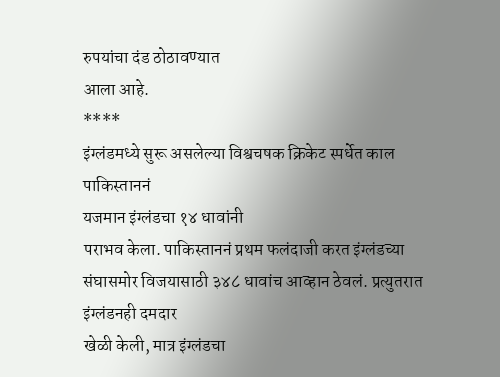रुपयांचा दंड ठोठावण्यात
आला आहे.
****
इंग्लंडमध्ये सुरू असलेल्या विश्वचषक क्रिकेट स्पर्धेत काल पाकिस्ताननं
यजमान इंग्लंडचा १४ धावांनी
पराभव केला. पाकिस्ताननं प्रथम फलंदाजी करत इंग्लंडच्या संघासमोर विजयासाठी ३४८ धावांच आव्हान ठेवलं. प्रत्युतरात इंग्लंडनही दमदार
खेळी केली, मात्र इंग्लंडचा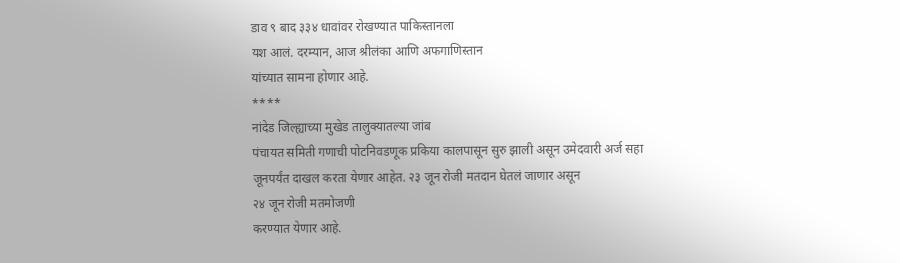डाव ९ बाद ३३४ धावांवर रोखण्यात पाकिस्तानला
यश आलं. दरम्यान, आज श्रीलंका आणि अफगाणिस्तान
यांच्यात सामना होणार आहे.
****
नांदेड जिल्ह्याच्या मुखेड तालुक्यातल्या जांब
पंचायत समिती गणाची पोटनिवडणूक प्रकिया कालपासून सुरु झाली असून उमेदवारी अर्ज सहा
जूनपर्यंत दाखल करता येणार आहेत. २३ जून रोजी मतदान घेतलं जाणार असून
२४ जून रोजी मतमोजणी
करण्यात येणार आहे.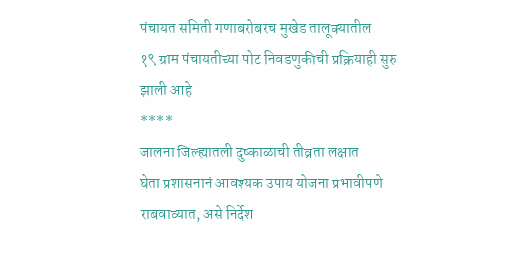पंचायत समिती गणाबरोबरच मुखेड तालूक्यातील
१९ ग्राम पंचायतीच्या पोट निवडणुकीची प्रक्रियाही सुरु झाली आहे
****
जालना जिल्ह्यातली दुष्काळाची तीव्रता लक्षात
घेता प्रशासनानं आवश्यक उपाय योजना प्रभावीपणे राबवाव्यात, असे निर्देश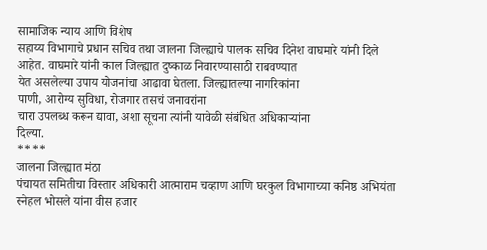सामाजिक न्याय आणि विशेष
सहाय्य विभागाचे प्रधान सचिव तथा जालना जिल्ह्याचे पालक सचिव दिनेश वाघमारे यांनी दिले
आहेत. वाघमारे यांनी काल जिल्ह्यात दुष्काळ निवारण्यासाठी राबवण्यात
येत असलेल्या उपाय योजनांचा आढावा घेतला. जिल्ह्यातल्या नागरिकांना
पाणी, आरोग्य सुविधा, रोजगार तसचं जनावरांना
चारा उपलब्ध करून द्यावा, अशा सूचना त्यांनी यावेळी संबंधित अधिकाऱ्यांना
दिल्या.
****
जालना जिल्ह्यात मंठा
पंचायत समितीचा विस्तार अधिकारी आत्माराम चव्हाण आणि घरकुल विभागाच्या कनिष्ठ अभियंता
स्नेहल भोसले यांना वीस हजार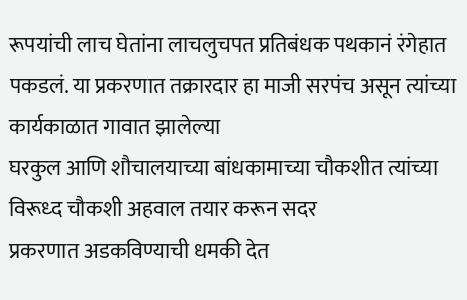रूपयांची लाच घेतांना लाचलुचपत प्रतिबंधक पथकानं रंगेहात
पकडलं. या प्रकरणात तक्रारदार हा माजी सरपंच असून त्यांच्या कार्यकाळात गावात झालेल्या
घरकुल आणि शौचालयाच्या बांधकामाच्या चौकशीत त्यांच्या विरूध्द चौकशी अहवाल तयार करून सदर
प्रकरणात अडकविण्याची धमकी देत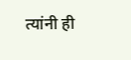त्यांनी ही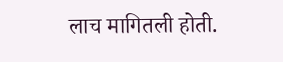लाच मागितली होती.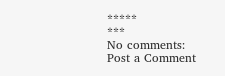*****
***
No comments:
Post a Comment